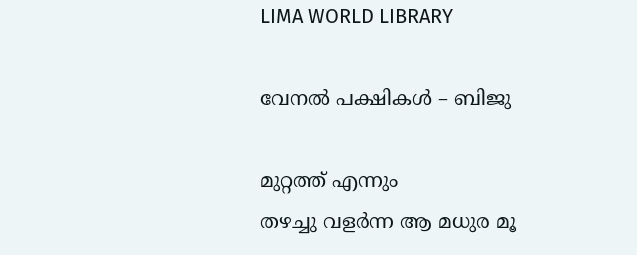LIMA WORLD LIBRARY

വേനൽ പക്ഷികൾ – ബിജു

മുറ്റത്ത് എന്നും
തഴച്ചു വളർന്ന ആ മധുര മൂ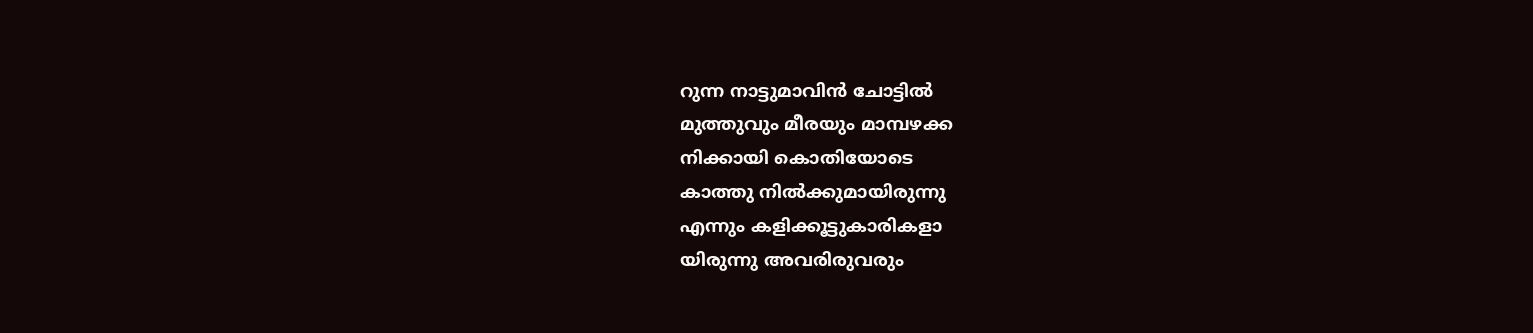റുന്ന നാട്ടുമാവിൻ ചോട്ടിൽ
മുത്തുവും മീരയും മാമ്പഴക്ക
നിക്കായി കൊതിയോടെ
കാത്തു നിൽക്കുമായിരുന്നു
എന്നും കളിക്കൂട്ടുകാരികളാ
യിരുന്നു അവരിരുവരും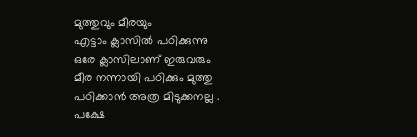മുത്തുവും മീരയും
എട്ടാം ക്ലാസിൽ പഠിക്കുന്നു
ഒരേ ക്ലാസിലാണ് ഇരുവരും
മീര നന്നായി പഠിക്കും മുത്തു
പഠിക്കാൻ അത്ര മിടുക്കനല്ല .
പക്ഷേ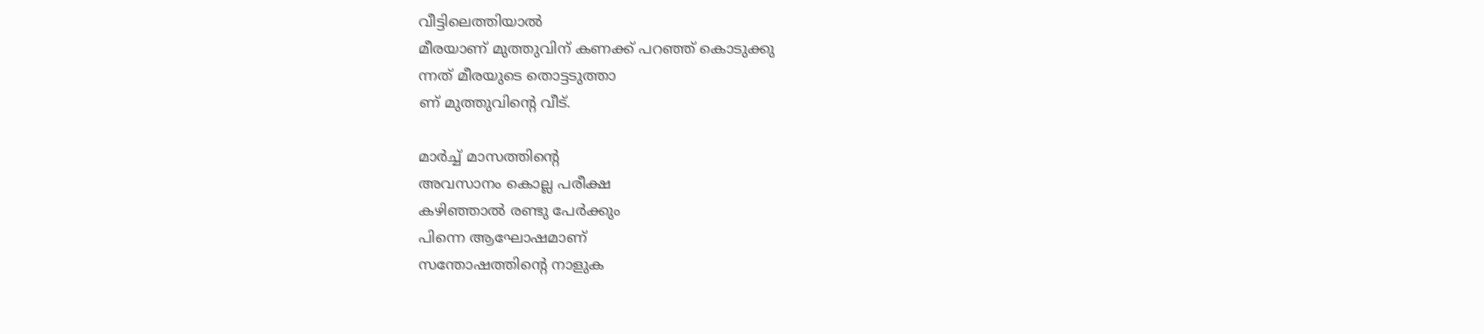വീട്ടിലെത്തിയാൽ
മീരയാണ് മുത്തുവിന് കണക്ക് പറഞ്ഞ് കൊടുക്കു
ന്നത് മീരയുടെ തൊട്ടടുത്താ
ണ് മുത്തുവിൻ്റെ വീട്.

മാർച്ച് മാസത്തിൻ്റെ
അവസാനം കൊല്ല പരീക്ഷ
കഴിഞ്ഞാൽ രണ്ടു പേർക്കും
പിന്നെ ആഘോഷമാണ്
സന്തോഷത്തിൻ്റെ നാളുക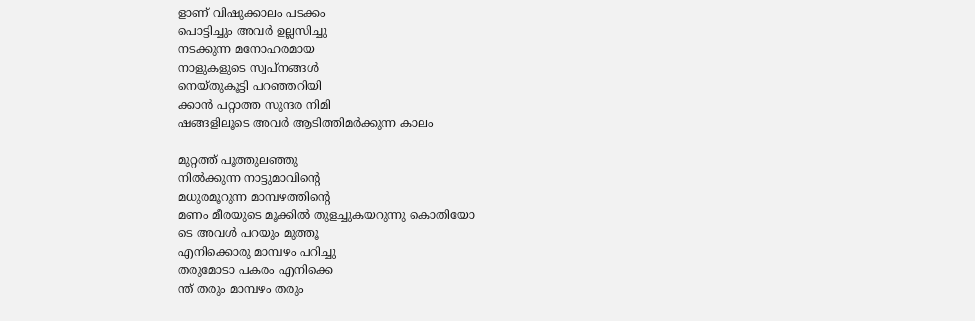ളാണ് വിഷുക്കാലം പടക്കം
പൊട്ടിച്ചും അവർ ഉല്ലസിച്ചു
നടക്കുന്ന മനോഹരമായ
നാളുകളുടെ സ്വപ്നങ്ങൾ
നെയ്തുകൂട്ടി പറഞ്ഞറിയി
ക്കാൻ പറ്റാത്ത സുന്ദര നിമി
ഷങ്ങളിലൂടെ അവർ ആടിത്തിമർക്കുന്ന കാലം

മുറ്റത്ത് പൂത്തുലഞ്ഞു
നിൽക്കുന്ന നാട്ടുമാവിൻ്റെ
മധുരമൂറുന്ന മാമ്പഴത്തിൻ്റെ
മണം മീരയുടെ മൂക്കിൽ തുളച്ചുകയറുന്നു കൊതിയോ
ടെ അവൾ പറയും മുത്തൂ
എനിക്കൊരു മാമ്പഴം പറിച്ചു
തരുമോടാ പകരം എനിക്കെ
ന്ത് തരും മാമ്പഴം തരും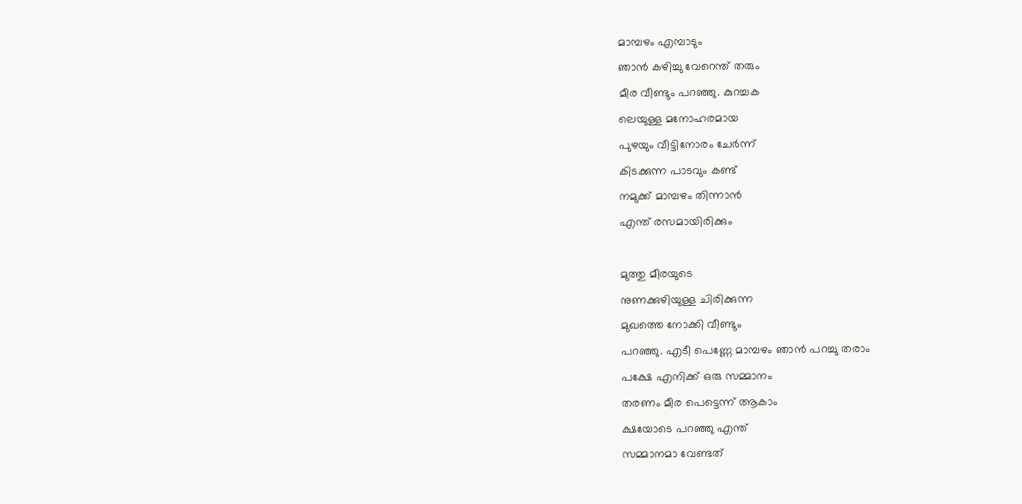മാമ്പഴം എമ്പാടും
ഞാൻ കഴിച്ചു വേറെന്ത് തരും
മീര വീണ്ടും പറഞ്ഞു. കുറച്ചക
ലെയുള്ള മനോഹരമായ
പുഴയും വീട്ടിനോരം ചേർന്ന്
കിടക്കുന്ന പാടവും കണ്ട്
നമുക്ക് മാമ്പഴം തിന്നാൻ
എന്ത് രസമായിരിക്കും

മുത്തു മീരയുടെ
നുണക്കുഴിയുള്ള ചിരിക്കുന്ന
മുഖത്തെ നോക്കി വീണ്ടും
പറഞ്ഞു. എടീ പെണ്ണേ മാമ്പഴം ഞാൻ പറച്ചു തരാം
പക്ഷേ എനിക്ക് ഒരു സമ്മാനം
തരണം മീര പെട്ടെന്ന് ആകാം
ക്ഷയോടെ പറഞ്ഞു എന്ത്
സമ്മാനമാ വേണ്ടത്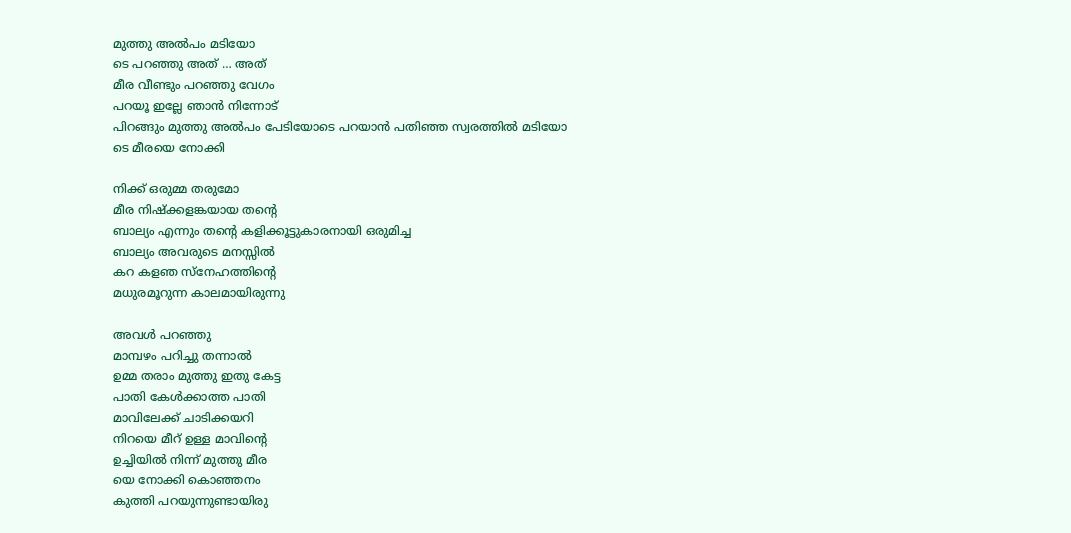മുത്തു അൽപം മടിയോ
ടെ പറഞ്ഞു അത് … അത്
മീര വീണ്ടും പറഞ്ഞു വേഗം
പറയൂ ഇല്ലേ ഞാൻ നിന്നോട്
പിറങ്ങും മുത്തു അൽപം പേടിയോടെ പറയാൻ പതിഞ്ഞ സ്വരത്തിൽ മടിയോ
ടെ മീരയെ നോക്കി

നിക്ക് ഒരുമ്മ തരുമോ
മീര നിഷ്ക്കളങ്കയായ തൻ്റെ
ബാല്യം എന്നും തൻ്റെ കളിക്കൂട്ടുകാരനായി ഒരുമിച്ച
ബാല്യം അവരുടെ മനസ്സിൽ
കറ കളഞ സ്നേഹത്തിൻ്റെ
മധുരമൂറുന്ന കാലമായിരുന്നു

അവൾ പറഞ്ഞു
മാമ്പഴം പറിച്ചു തന്നാൽ
ഉമ്മ തരാം മുത്തു ഇതു കേട്ട
പാതി കേൾക്കാത്ത പാതി
മാവിലേക്ക് ചാടിക്കയറി
നിറയെ മീറ് ഉള്ള മാവിൻ്റെ
ഉച്ചിയിൽ നിന്ന് മുത്തു മീര
യെ നോക്കി കൊഞ്ഞനം
കുത്തി പറയുന്നുണ്ടായിരു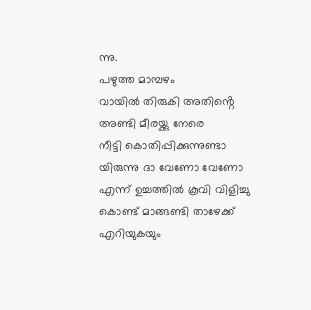ന്നു.
പഴുത്ത മാമ്പഴം
വായിൽ തിരുകി അതിൻ്റെ
അണ്ടി മീരയ്ക്കു നേരെ
നീട്ടി കൊതിപ്പിക്കുന്നുണ്ടാ
യിരുന്നു ദാ വേണോ വേണോ
എന്ന് ഉച്ചത്തിൽ കൂവി വിളിച്ചു
കൊണ്ട് മാങ്ങണ്ടി താഴേക്ക്
എറിയുകയും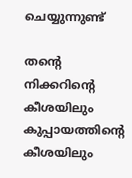ചെയ്യുന്നുണ്ട്

തൻ്റെ നിക്കറിൻ്റെ
കീശയിലും കുപ്പായത്തിൻ്റെ
കീശയിലും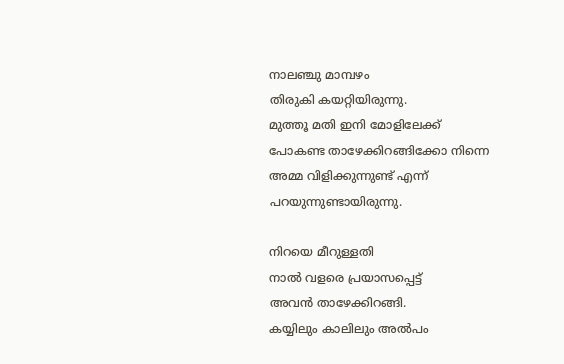നാലഞ്ചു മാമ്പഴം
തിരുകി കയറ്റിയിരുന്നു.
മുത്തൂ മതി ഇനി മോളിലേക്ക്
പോകണ്ട താഴേക്കിറങ്ങിക്കോ നിന്നെ
അമ്മ വിളിക്കുന്നുണ്ട് എന്ന്
പറയുന്നുണ്ടായിരുന്നു.

നിറയെ മീറുള്ളതി
നാൽ വളരെ പ്രയാസപ്പെട്ട്
അവൻ താഴേക്കിറങ്ങി.
കയ്യിലും കാലിലും അൽപം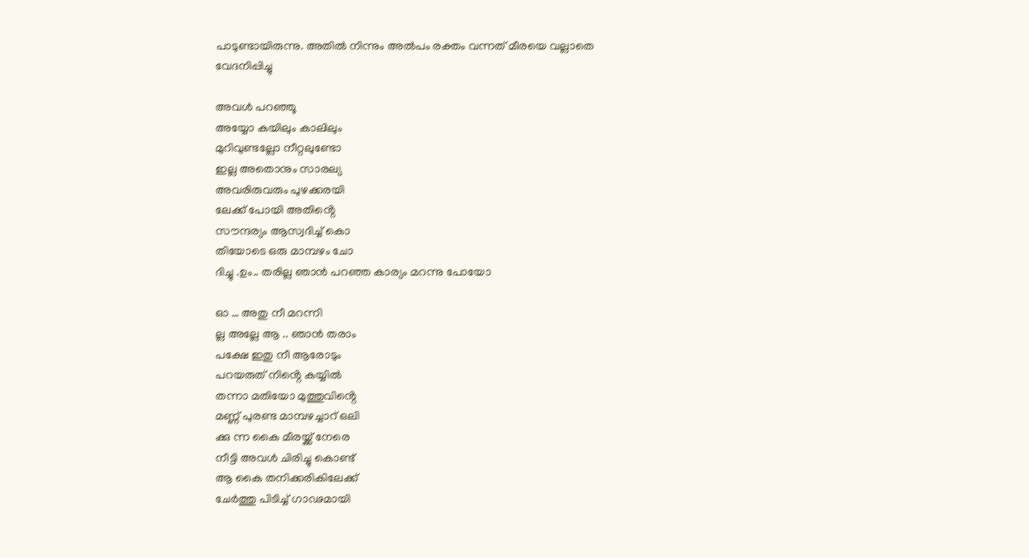പാടുണ്ടായിരുന്നു. അതിൽ നിന്നും അൽപം രക്തം വന്നത് മീരയെ വല്ലാതെ
വേദനിപ്പിച്ചു

അവൾ പറഞ്ഞൂ
അയ്യോ കയിലും കാലിലും
മുറിവുണ്ടല്ലോ നീറ്റലുണ്ടോ
ഇല്ല അതൊനും സാരല്യ
അവരിരുവരും പുഴക്കരയി
ലേക്ക് പോയി അതിൻ്റെ
സൗന്ദര്യം ആസ്വദിച്ച് കൊ
തിയോടെ ഒരു മാമ്പഴം ചോ
ദിച്ചു .ഉം.. തരില്ല ഞാൻ പറഞ്ഞ കാര്യം മറന്നു പോയോ

ഓ … അതു നീ മറന്നി
ല്ല അല്ലേ ആ .. ഞാൻ തരാം
പക്ഷേ ഇതു നീ ആരോടും
പറയരുത് നിൻ്റെ കയ്യിൽ
തന്നാ മതിയോ മുത്തുവിൻ്റെ
മണ്ണ് പുരണ്ട മാമ്പഴച്ചാറ് ഒലി
ക്കു ന്ന കൈ മീരയ്ക്ക് നേരെ
നീട്ടി അവൾ ചിരിച്ചു കൊണ്ട്
ആ കൈ തനിക്കരികിലേക്ക്
ചേർത്തു പിടിച്ച് ഗാഢമായി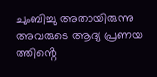ചുംബിച്ചു അതായിരുന്നു
അവരുടെ ആദ്യ പ്രണയ
ത്തിൻ്റെ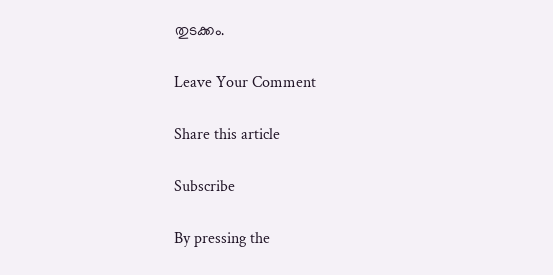തുടക്കം.

Leave Your Comment

Share this article

Subscribe

By pressing the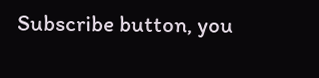Subscribe button, you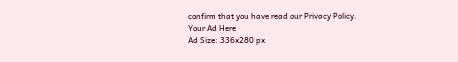confirm that you have read our Privacy Policy.
Your Ad Here
Ad Size: 336x280 px